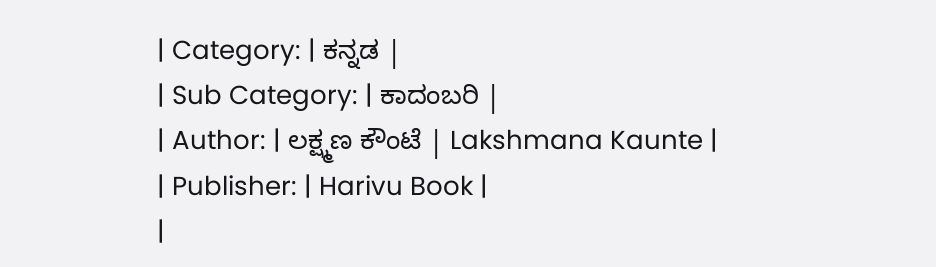| Category: | ಕನ್ನಡ |
| Sub Category: | ಕಾದಂಬರಿ |
| Author: | ಲಕ್ಷ್ಮಣ ಕೌಂಟೆ | Lakshmana Kaunte |
| Publisher: | Harivu Book |
|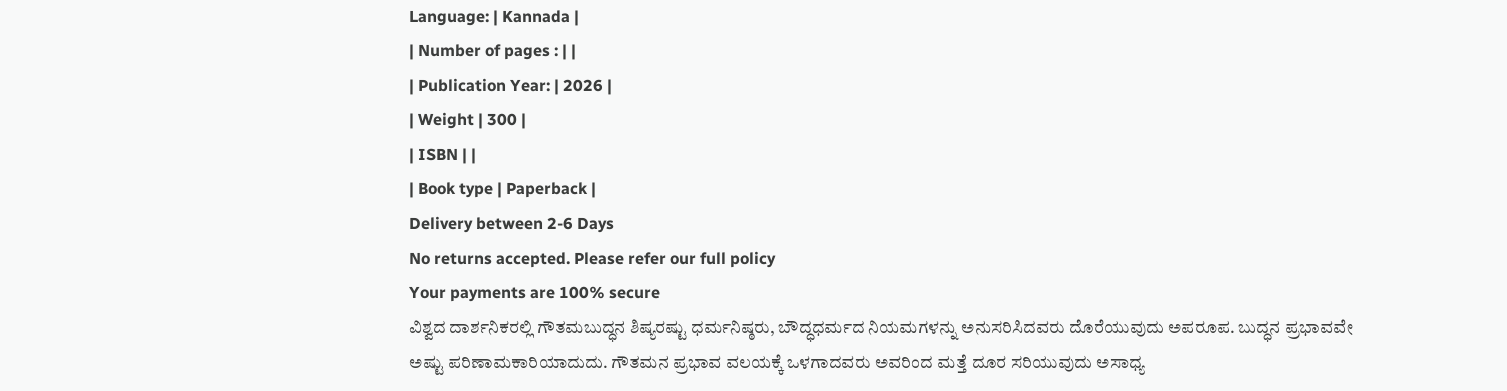Language: | Kannada |
| Number of pages : | |
| Publication Year: | 2026 |
| Weight | 300 |
| ISBN | |
| Book type | Paperback |
Delivery between 2-6 Days
No returns accepted. Please refer our full policy
Your payments are 100% secure
ವಿಶ್ವದ ದಾರ್ಶನಿಕರಲ್ಲಿ ಗೌತಮಬುದ್ಧನ ಶಿಷ್ಯರಷ್ಟು ಧರ್ಮನಿಷ್ಠರು, ಬೌದ್ಧಧರ್ಮದ ನಿಯಮಗಳನ್ನು ಅನುಸರಿಸಿದವರು ದೊರೆಯುವುದು ಅಪರೂಪ. ಬುದ್ಧನ ಪ್ರಭಾವವೇ ಅಷ್ಟು ಪರಿಣಾಮಕಾರಿಯಾದುದು. ಗೌತಮನ ಪ್ರಭಾವ ವಲಯಕ್ಕೆ ಒಳಗಾದವರು ಅವರಿಂದ ಮತ್ತೆ ದೂರ ಸರಿಯುವುದು ಅಸಾಧ್ಯ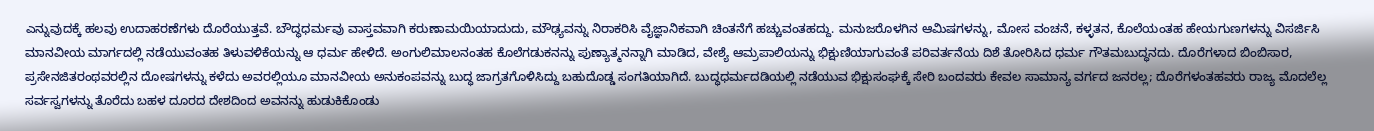ಎನ್ನುವುದಕ್ಕೆ ಹಲವು ಉದಾಹರಣೆಗಳು ದೊರೆಯುತ್ತವೆ. ಬೌದ್ಧಧರ್ಮವು ವಾಸ್ತವವಾಗಿ ಕರುಣಾಮಯಿಯಾದುದು, ಮೌಢ್ಯವನ್ನು ನಿರಾಕರಿಸಿ ವೈಜ್ಞಾನಿಕವಾಗಿ ಚಿಂತನೆಗೆ ಹಚ್ಚುವಂತಹದ್ದು. ಮನುಜರೊಳಗಿನ ಆಮಿಷಗಳನ್ನು, ಮೋಸ ವಂಚನೆ, ಕಳ್ಳತನ, ಕೊಲೆಯಂತಹ ಹೇಯಗುಣಗಳನ್ನು ವಿಸರ್ಜಿಸಿ ಮಾನವೀಯ ಮಾರ್ಗದಲ್ಲಿ ನಡೆಯುವಂತಹ ತಿಳುವಳಿಕೆಯನ್ನು ಆ ಧರ್ಮ ಹೇಳಿದೆ. ಅಂಗುಲಿಮಾಲನಂತಹ ಕೊಲೆಗಡುಕನನ್ನು ಪುಣ್ಯಾತ್ಮನನ್ನಾಗಿ ಮಾಡಿದ, ವೇಶ್ಯೆ ಆಮ್ರಪಾಲಿಯನ್ನು ಭಿಕ್ಷುಣಿಯಾಗುವಂತೆ ಪರಿವರ್ತನೆಯ ದಿಶೆ ತೋರಿಸಿದ ಧರ್ಮ ಗೌತಮಬುದ್ಧನದು. ದೊರೆಗಳಾದ ಬಿಂಬಿಸಾರ, ಪ್ರಸೇನಜಿತರಂಥವರಲ್ಲಿನ ದೋಷಗಳನ್ನು ಕಳೆದು ಅವರಲ್ಲಿಯೂ ಮಾನವೀಯ ಅನುಕಂಪವನ್ನು ಬುದ್ಧ ಜಾಗ್ರತಗೊಳಿಸಿದ್ದು ಬಹುದೊಡ್ಡ ಸಂಗತಿಯಾಗಿದೆ. ಬುದ್ಧಧರ್ಮದಡಿಯಲ್ಲಿ ನಡೆಯುವ ಭಿಕ್ಷುಸಂಘಕ್ಕೆ ಸೇರಿ ಬಂದವರು ಕೇವಲ ಸಾಮಾನ್ಯ ವರ್ಗದ ಜನರಲ್ಲ; ದೊರೆಗಳಂತಹವರು ರಾಜ್ಯ ಮೊದಲೆಲ್ಲ ಸರ್ವಸ್ವಗಳನ್ನು ತೊರೆದು ಬಹಳ ದೂರದ ದೇಶದಿಂದ ಅವನನ್ನು ಹುಡುಕಿಕೊಂಡು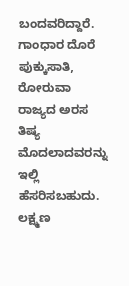ಬಂದವರಿದ್ದಾರೆ. ಗಾಂಧಾರ ದೊರೆ ಪುಕ್ಕುಸಾತಿ, ರೋರುವಾ ರಾಜ್ಯದ ಅರಸ ತಿಷ್ಯ ಮೊದಲಾದವರನ್ನು ಇಲ್ಲಿ ಹೆಸರಿಸಬಹುದು.
ಲಕ್ಷ್ಮಣ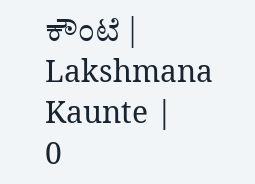ಕೌಂಟೆ | Lakshmana Kaunte |
0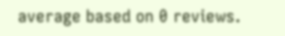average based on 0 reviews.